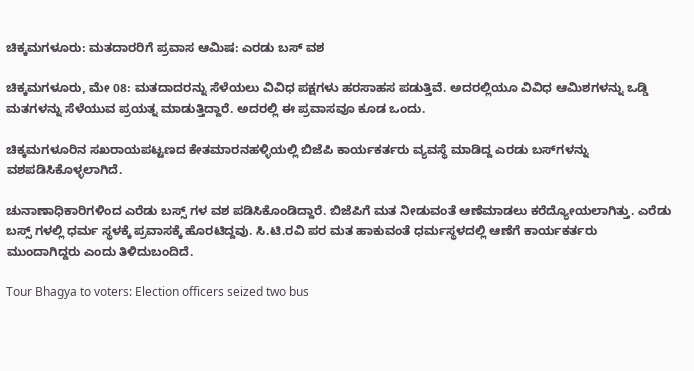ಚಿಕ್ಕಮಗಳೂರು: ಮತದಾರರಿಗೆ ಪ್ರವಾಸ ಆಮಿಷ: ಎರಡು ಬಸ್ ವಶ

ಚಿಕ್ಕಮಗಳೂರು, ಮೇ 08: ಮತದಾದರನ್ನು ಸೆಳೆಯಲು ವಿವಿಧ ಪಕ್ಷಗಳು ಹರಸಾಹಸ ಪಡುತ್ತಿವೆ. ಅದರಲ್ಲಿಯೂ ವಿವಿಧ ಆಮಿಶಗಳನ್ನು ಒಡ್ಡಿ ಮತಗಳನ್ನು ಸೆಳೆಯುವ ಪ್ರಯತ್ನ ಮಾಡುತ್ತಿದ್ದಾರೆ. ಅದರಲ್ಲಿ ಈ ಪ್ರವಾಸವೂ ಕೂಡ ಒಂದು.

ಚಿಕ್ಕಮಗಳೂರಿನ ಸಖರಾಯಪಟ್ಟಣದ ಕೇತಮಾರನಹಳ್ಳಿಯಲ್ಲಿ ಬಿಜೆಪಿ ಕಾರ್ಯಕರ್ತರು ವ್ಯವಸ್ಥೆ ಮಾಡಿದ್ದ ಎರಡು ಬಸ್‌ಗಳನ್ನು ವಶಪಡಿಸಿಕೊಳ್ಳಲಾಗಿದೆ.

ಚುನಾಣಾಧಿಕಾರಿಗಳಿಂದ ಎರೆಡು ಬಸ್ಸ್ ಗಳ ವಶ ಪಡಿಸಿಕೊಂಡಿದ್ದಾರೆ. ಬಿಜೆಪಿಗೆ ಮತ ನೀಡುವಂತೆ ಆಣೆಮಾಡಲು ಕರೆದ್ಯೋಯಲಾಗಿತ್ತು. ಎರೆಡು ಬಸ್ಸ್ ಗಳಲ್ಲಿ ಧರ್ಮ ಸ್ಥಳಕ್ಕೆ ಪ್ರವಾಸಕ್ಕೆ ಹೊರಟಿದ್ದವು. ಸಿ.ಟಿ.ರವಿ ಪರ ಮತ ಹಾಕುವಂತೆ ಧರ್ಮಸ್ಥಳದಲ್ಲಿ ಆಣೆಗೆ ಕಾರ್ಯಕರ್ತರು ಮುಂದಾಗಿದ್ದರು ಎಂದು ತಿಳಿದುಬಂದಿದೆ.

Tour Bhagya to voters: Election officers seized two bus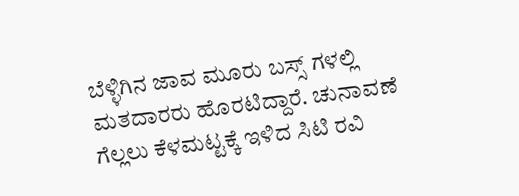ಬೆಳ್ಳಿಗಿನ ಜಾವ ಮೂರು ಬಸ್ಸ್ ಗಳಲ್ಲಿ ಮತದಾರರು ಹೊರಟಿದ್ದಾರೆ. ಚುನಾವಣೆ ಗೆಲ್ಲಲು ಕೆಳಮಟ್ಟಕ್ಕೆ ಇಳಿದ ಸಿಟಿ ರವಿ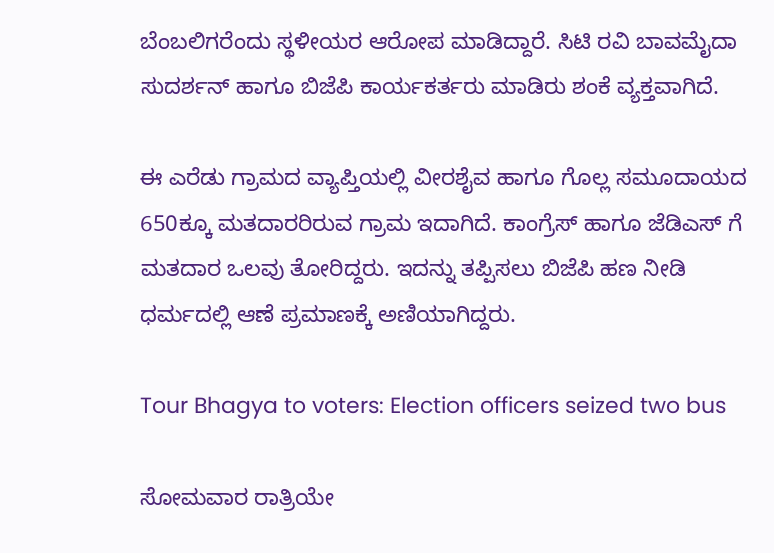ಬೆಂಬಲಿಗರೆಂದು ಸ್ಥಳೀಯರ ಆರೋಪ ಮಾಡಿದ್ದಾರೆ. ಸಿಟಿ ರವಿ ಬಾವಮೈದಾ ಸುದರ್ಶನ್ ಹಾಗೂ ಬಿಜೆಪಿ ಕಾರ್ಯಕರ್ತರು ಮಾಡಿರು ಶಂಕೆ ವ್ಯಕ್ತವಾಗಿದೆ.

ಈ ಎರೆಡು ಗ್ರಾಮದ ವ್ಯಾಪ್ತಿಯಲ್ಲಿ ವೀರಶೈವ ಹಾಗೂ ಗೊಲ್ಲ ಸಮೂದಾಯದ 650ಕ್ಕೂ ಮತದಾರರಿರುವ ಗ್ರಾಮ ಇದಾಗಿದೆ. ಕಾಂಗ್ರೆಸ್ ಹಾಗೂ ಜೆಡಿಎಸ್ ಗೆ ಮತದಾರ ಒಲವು ತೋರಿದ್ದರು. ಇದನ್ನು ತಪ್ಪಿಸಲು ಬಿಜೆಪಿ ಹಣ ನೀಡಿ ಧರ್ಮದಲ್ಲಿ ಆಣೆ ಪ್ರಮಾಣಕ್ಕೆ ಅಣಿಯಾಗಿದ್ದರು.

Tour Bhagya to voters: Election officers seized two bus

ಸೋಮವಾರ ರಾತ್ರಿಯೇ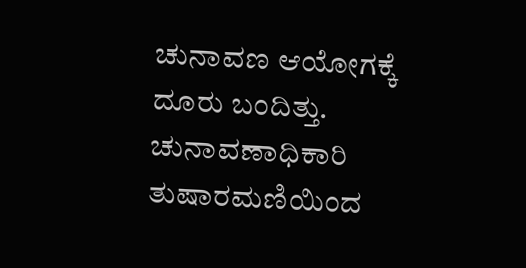ಚುನಾವಣ ಆಯೋಗಕ್ಕೆ ದೂರು ಬಂದಿತ್ತು. ಚುನಾವಣಾಧಿಕಾರಿ ತುಷಾರಮಣಿಯಿಂದ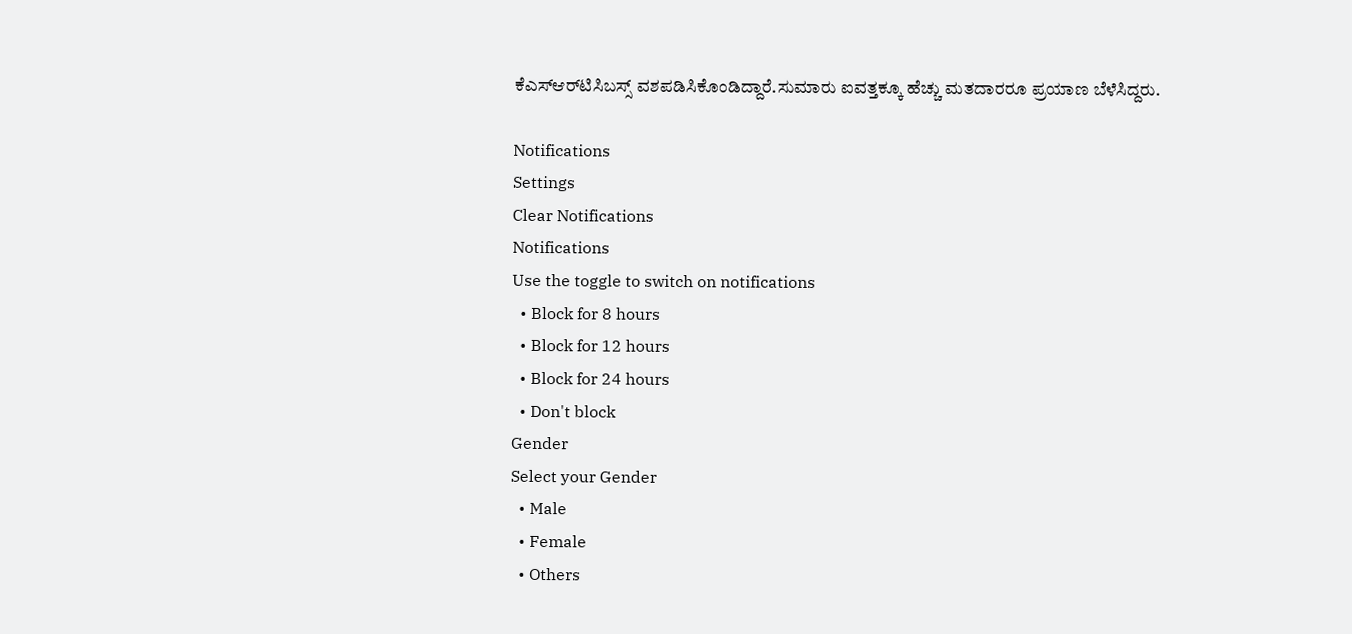ಕೆಎಸ್‌ಆರ್‌ಟಿಸಿಬಸ್ಸ್ ವಶಪಡಿಸಿಕೊಂಡಿದ್ದಾರೆ.ಸುಮಾರು ಐವತ್ತಕ್ಕೂ ಹೆಚ್ಚು ಮತದಾರರೂ ಪ್ರಯಾಣ ಬೆಳೆಸಿದ್ದರು.

Notifications
Settings
Clear Notifications
Notifications
Use the toggle to switch on notifications
  • Block for 8 hours
  • Block for 12 hours
  • Block for 24 hours
  • Don't block
Gender
Select your Gender
  • Male
  • Female
  • Others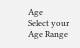Age
Select your Age Range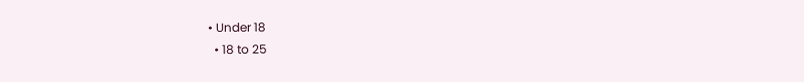• Under 18
  • 18 to 25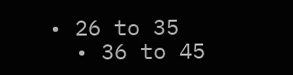• 26 to 35
  • 36 to 45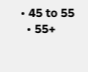• 45 to 55
  • 55+